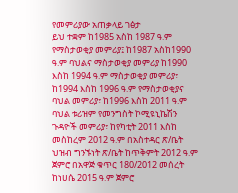የመምሪያው አጠቃላይ ገፅታ
ይህ ተቋም ከ1985 አስከ 1987 ዓ.ም የማስታወቂያ መምሪያ፤ ከ1987 አስከ1990 ዓ.ም ባህልና ማስታወቂያ መምሪያ ከ1990 እስከ 1994 ዓ.ም ማስታወቂያ መምሪያ፣ ከ1994 እስከ 1996 ዓ.ም የማስታወቂያና ባህል መምሪያ፣ ከ1996 እስከ 2011 ዓ.ም ባህል ቱሪዝም የመንግስት ኮሚዩኒኬሽን ጉዳዮች መምሪያ፣ ከየካቲት 2011 እስከ መስከረም 2012 ዓ.ም በአስተዳር ጽ/ቤት ህዝብ ግንኙነት ጽ/ቤት ከጥቅምት 2012 ዓ.ም ጀምሮ በአዋጅ ቁጥር 180/2012 መሰረት ከነሀሴ 2015 ዓ.ም ጀምሮ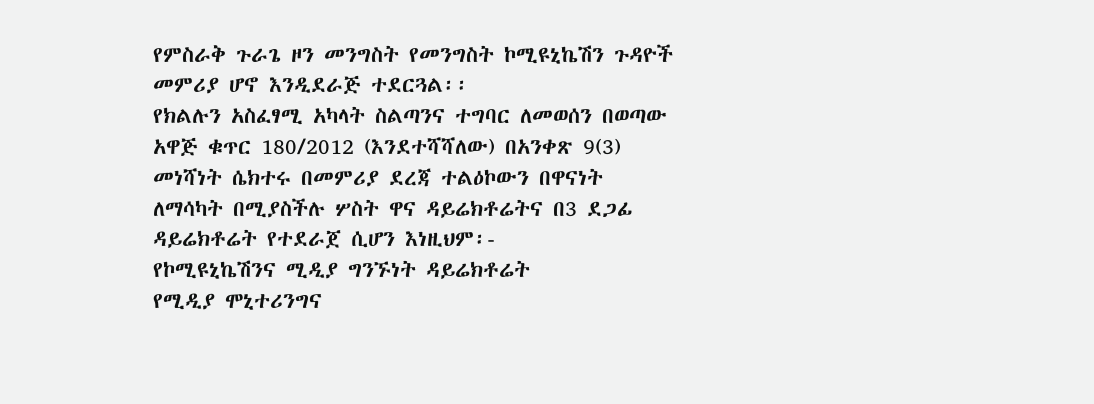የምስራቅ ጉራጌ ዞን መንግስት የመንግስት ኮሚዩኒኬሽን ጉዳዮች መምሪያ ሆኖ እንዲደራጅ ተደርጓል፡፡
የክልሉን አስፈፃሚ አካላት ስልጣንና ተግባር ለመወሰን በወጣው አዋጅ ቁጥር 180/2012 (እንደተሻሻለው) በአንቀጽ 9(3) መነሻነት ሴክተሩ በመምሪያ ደረጃ ተልዕኮውን በዋናነት ለማሳካት በሚያስችሉ ሦስት ዋና ዳይሬክቶሬትና በ3 ደጋፊ ዳይሬክቶሬት የተደራጀ ሲሆን እነዚህም፡-
የኮሚዩኒኬሽንና ሚዲያ ግንኙነት ዳይሬክቶሬት
የሚዲያ ሞኒተሪንግና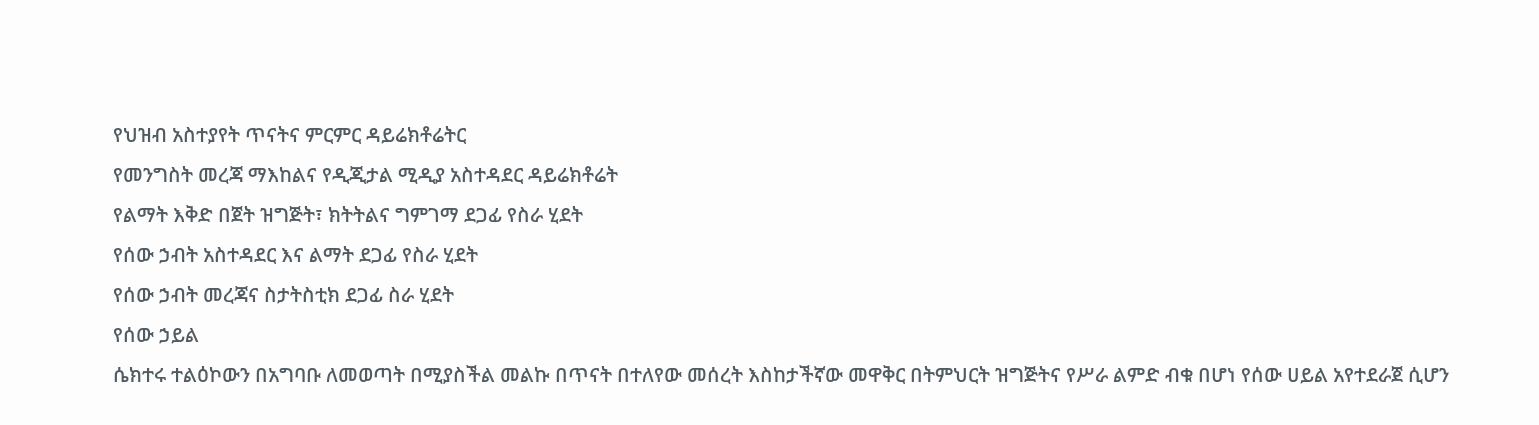የህዝብ አስተያየት ጥናትና ምርምር ዳይሬክቶሬትር
የመንግስት መረጃ ማእከልና የዲጂታል ሚዲያ አስተዳደር ዳይሬክቶሬት
የልማት እቅድ በጀት ዝግጅት፣ ክትትልና ግምገማ ደጋፊ የስራ ሂደት
የሰው ኃብት አስተዳደር እና ልማት ደጋፊ የስራ ሂደት
የሰው ኃብት መረጃና ስታትስቲክ ደጋፊ ስራ ሂደት
የሰው ኃይል
ሴክተሩ ተልዕኮውን በአግባቡ ለመወጣት በሚያስችል መልኩ በጥናት በተለየው መሰረት እስከታችኛው መዋቅር በትምህርት ዝግጅትና የሥራ ልምድ ብቁ በሆነ የሰው ሀይል አየተደራጀ ሲሆን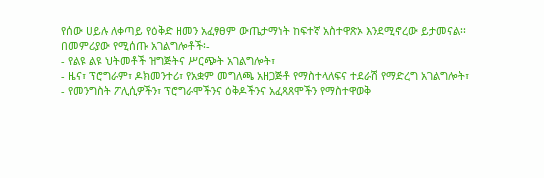የሰው ሀይሉ ለቀጣይ የዕቅድ ዘመን አፈፃፀም ውጤታማነት ከፍተኛ አስተዋጽኦ እንደሚኖረው ይታመናል፡፡
በመምሪያው የሚሰጡ አገልግሎቶች፡-
- የልዩ ልዩ ህትመቶች ዝግጅትና ሥርጭት አገልግሎት፣
- ዜና፣ ፕሮግራም፣ ዶክመንተሪ፣ የአቋም መግለጫ አዘጋጅቶ የማስተላለፍና ተደራሽ የማድረግ አገልግሎት፣
- የመንግስት ፖሊሲዎችን፣ ፕሮግራሞችንና ዕቅዶችንና አፈጻጸሞችን የማስተዋወቅ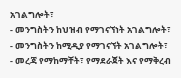አገልግሎት፣
- መንግስትን ከህዝብ የማገናኘነት አገልግሎት፣
- መንግስትን ከሚዲያ የማገናኘት አገልግሎት፣
- መረጃ የማከማቸት፣ የማደራጀት እና የማቅረብ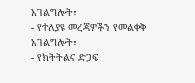አገልግሎት፣
- የተለያዩ መረጃዎችን የመልቀቅ አገልግሎት፣
- የክትትልና ድጋፍ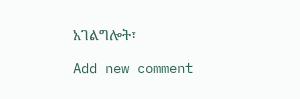አገልግሎት፣

Add new comment